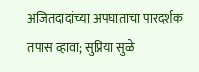अजितदादांच्या अपघाताचा पारदर्शक तपास व्हावा; सुप्रिया सुळे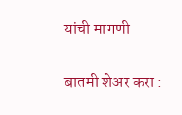यांची मागणी

बातमी शेअर करा :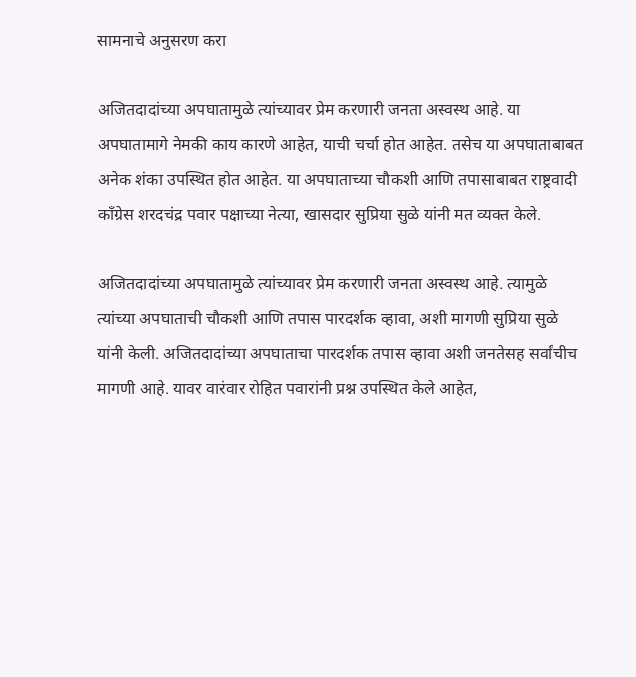सामनाचे अनुसरण करा

अजितदादांच्या अपघातामुळे त्यांच्यावर प्रेम करणारी जनता अस्वस्थ आहे. या अपघातामागे नेमकी काय कारणे आहेत, याची चर्चा होत आहेत. तसेच या अपघाताबाबत अनेक शंका उपस्थित होत आहेत. या अपघाताच्या चौकशी आणि तपासाबाबत राष्ट्रवादी काँग्रेस शरदचंद्र पवार पक्षाच्या नेत्या, खासदार सुप्रिया सुळे यांनी मत व्यक्त केले.

अजितदादांच्या अपघातामुळे त्यांच्यावर प्रेम करणारी जनता अस्वस्थ आहे. त्यामुळे त्यांच्या अपघाताची चौकशी आणि तपास पारदर्शक व्हावा, अशी मागणी सुप्रिया सुळे यांनी केली. अजितदादांच्या अपघाताचा पारदर्शक तपास व्हावा अशी जनतेसह सर्वांचीच मागणी आहे. यावर वारंवार रोहित पवारांनी प्रश्न उपस्थित केले आहेत,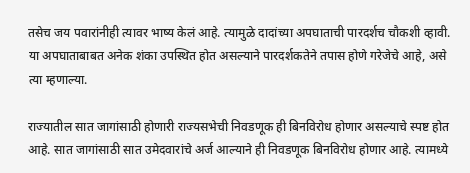तसेच जय पवारांनीही त्यावर भाष्य केलं आहे. त्यामुळे दादांच्या अपघाताची पारदर्शच चौकशी व्हावी. या अपघाताबाबत अनेक शंका उपस्थित होत असल्याने पारदर्शकतेने तपास होणे गरेजेचे आहे, असे त्या म्हणाल्या.

राज्यातील सात जागांसाठी होणारी राज्यसभेची निवडणूक ही बिनविरोध होणार असल्याचे स्पष्ट होत आहे. सात जागांसाठी सात उमेदवारांचे अर्ज आल्याने ही निवडणूक बिनविरोध होणार आहे. त्यामध्ये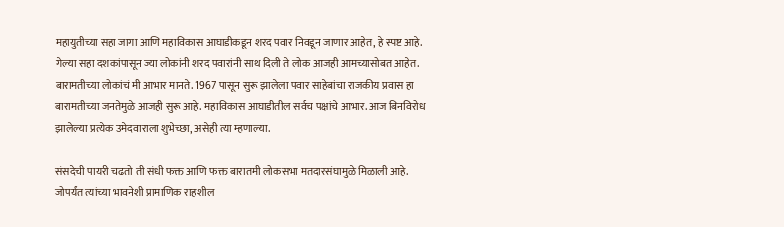महायुतीच्या सहा जागा आणि महाविकास आघाडीकडून शरद पवार निवडून जाणार आहेत, हे स्पष्ट आहे. गेल्या सहा दशकांपासून ज्या लोकांनी शरद पवारांनी साथ दिली ते लोक आजही आमच्यासोबत आहेत. बारामतीच्या लोकांचं मी आभार मानते. 1967 पासून सुरू झालेला पवार साहेबांचा राजकीय प्रवास हा बारामतीच्या जनतेमुळे आजही सुरू आहे. महाविकास आघाडीतील सर्वच पक्षांचे आभार. आज बिनविरोध झालेल्या प्रत्येक उमेदवाराला शुभेच्छा, असेही त्या म्हणाल्या.

संसदेची पायरी चढतो ती संधी फक्त आणि फक्त बारातमी लोकसभा मतदारसंघामुळे मिळाली आहे. जोपर्यंत त्यांच्या भावनेशी प्रामाणिक राहशील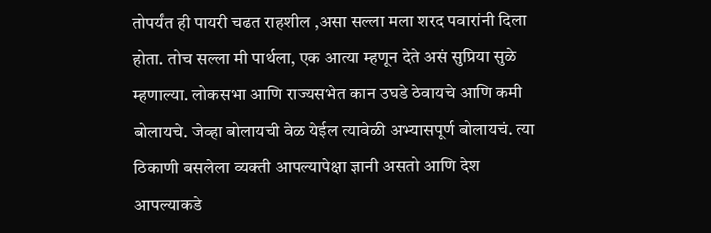तोपर्यंत ही पायरी चढत राहशील ,असा सल्ला मला शरद पवारांनी दिला होता. तोच सल्ला मी पार्थला, एक आत्या म्हणून देते असं सुप्रिया सुळे म्हणाल्या. लोकसभा आणि राज्यसभेत कान उघडे ठेवायचे आणि कमी बोलायचे. जेव्हा बोलायची वेळ येईल त्यावेळी अभ्यासपूर्ण बोलायचं. त्या ठिकाणी बसलेला व्यक्ती आपल्यापेक्षा ज्ञानी असतो आणि देश आपल्याकडे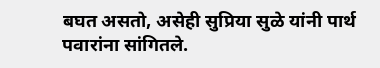बघत असतो, असेही सुप्रिया सुळे यांनी पार्थ पवारांना सांगितले.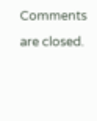Comments are closed.